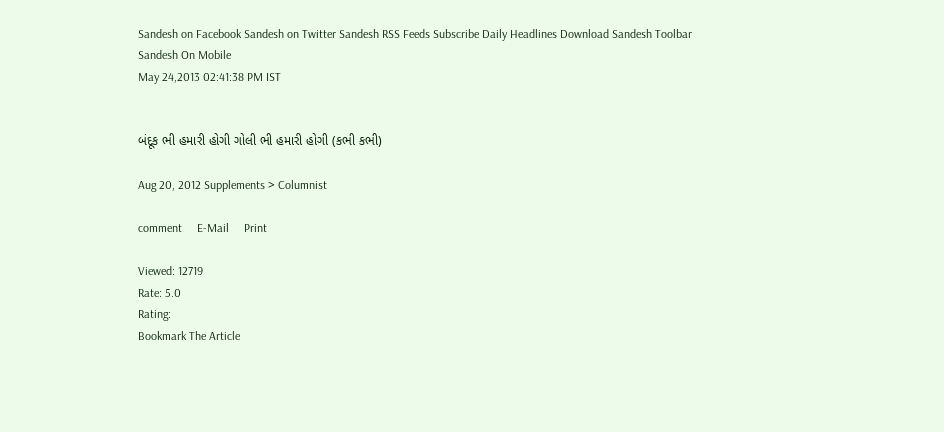Sandesh on Facebook Sandesh on Twitter Sandesh RSS Feeds Subscribe Daily Headlines Download Sandesh Toolbar Sandesh On Mobile
May 24,2013 02:41:38 PM IST


બંદૂક ભી હમારી હોગી ગોલી ભી હમારી હોગી (કભી કભી)

Aug 20, 2012 Supplements > Columnist

comment     E-Mail     Print

Viewed: 12719
Rate: 5.0
Rating:
Bookmark The Article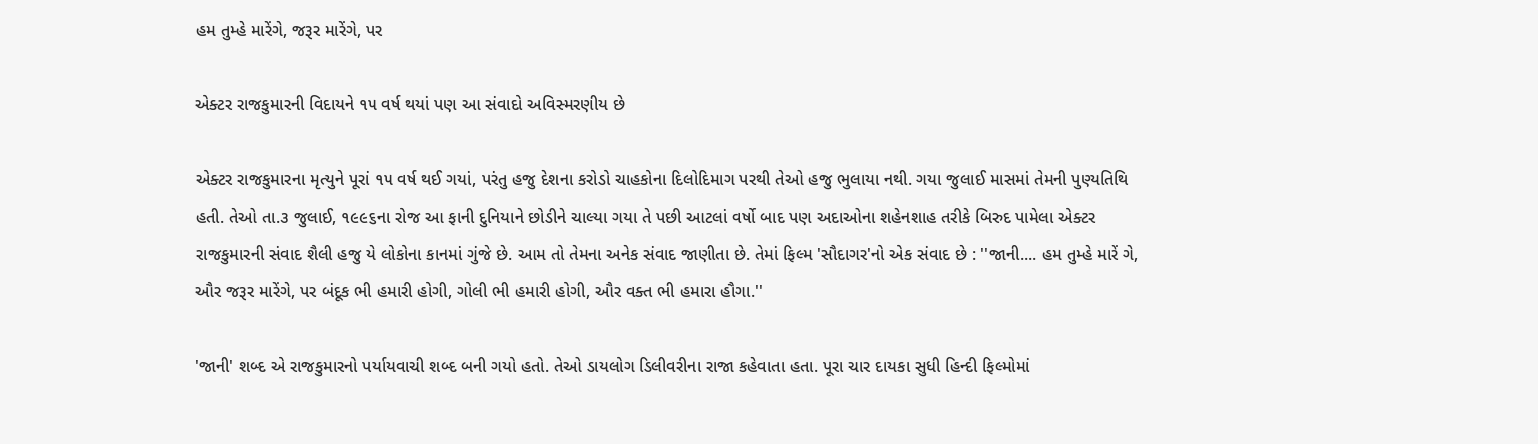હમ તુમ્હે મારેંગે, જરૂર મારેંગે, પર

એક્ટર રાજકુમારની વિદાયને ૧૫ વર્ષ થયાં પણ આ સંવાદો અવિસ્મરણીય છે

એક્ટર રાજકુમારના મૃત્યુને પૂરાં ૧૫ વર્ષ થઈ ગયાં, પરંતુ હજુ દેશના કરોડો ચાહકોના દિલોદિમાગ પરથી તેઓ હજુ ભુલાયા નથી. ગયા જુલાઈ માસમાં તેમની પુણ્યતિથિ હતી. તેઓ તા.૩ જુલાઈ, ૧૯૯૬ના રોજ આ ફાની દુનિયાને છોડીને ચાલ્યા ગયા તે પછી આટલાં વર્ષો બાદ પણ અદાઓના શહેનશાહ તરીકે બિરુદ પામેલા એક્ટર રાજકુમારની સંવાદ શૈલી હજુ યે લોકોના કાનમાં ગુંજે છે. આમ તો તેમના અનેક સંવાદ જાણીતા છે. તેમાં ફિલ્મ 'સૌદાગર'નો એક સંવાદ છે : ''જાની.... હમ તુમ્હે મારેં ગે, ઔર જરૂર મારેંગે, પર બંદૂક ભી હમારી હોગી, ગોલી ભી હમારી હોગી, ઔર વક્ત ભી હમારા હૌગા.''

'જાની' શબ્દ એ રાજકુમારનો પર્યાયવાચી શબ્દ બની ગયો હતો. તેઓ ડાયલોગ ડિલીવરીના રાજા કહેવાતા હતા. પૂરા ચાર દાયકા સુધી હિન્દી ફિલ્મોમાં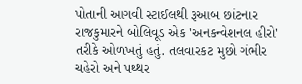પોતાની આગવી સ્ટાઈલથી રૂઆબ છાંટનાર રાજકુમારને બોલિવૂડ એક 'અનકન્વેશનલ હીરો' તરીકે ઓળખતું હતું. તલવારકટ મુછો ગંભીર ચહેરો અને પથ્થર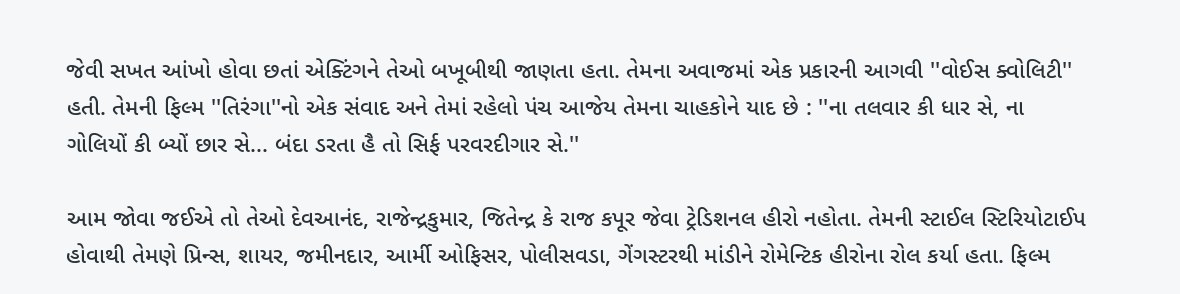જેવી સખત આંખો હોવા છતાં એક્ટિંગને તેઓ બખૂબીથી જાણતા હતા. તેમના અવાજમાં એક પ્રકારની આગવી ''વોઈસ ક્વોલિટી'' હતી. તેમની ફિલ્મ ''તિરંગા''નો એક સંવાદ અને તેમાં રહેલો પંચ આજેય તેમના ચાહકોને યાદ છે : ''ના તલવાર કી ધાર સે, ના ગોલિયોં કી બ્યોં છાર સે... બંદા ડરતા હૈ તો સિર્ફ પરવરદીગાર સે.''

આમ જોવા જઈએ તો તેઓ દેવઆનંદ, રાજેન્દ્રકુમાર, જિતેન્દ્ર કે રાજ કપૂર જેવા ટ્રેડિશનલ હીરો નહોતા. તેમની સ્ટાઈલ સ્ટિરિયોટાઈપ હોવાથી તેમણે પ્રિન્સ, શાયર, જમીનદાર, આર્મી ઓફિસર, પોલીસવડા, ગેંગસ્ટરથી માંડીને રોમેન્ટિક હીરોના રોલ કર્યા હતા. ફિલ્મ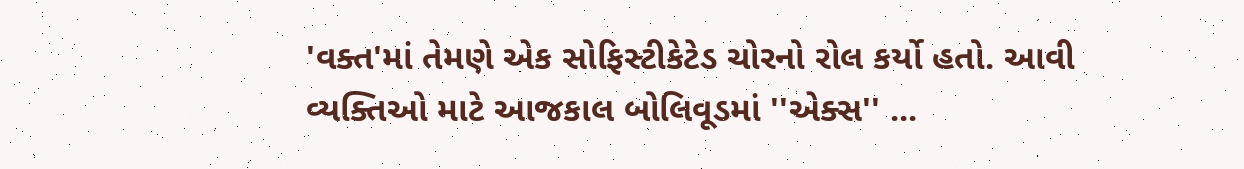'વક્ત'માં તેમણે એક સોફિસ્ટીકેટેડ ચોરનો રોલ કર્યો હતો. આવી વ્યક્તિઓ માટે આજકાલ બોલિવૂડમાં ''એક્સ'' ...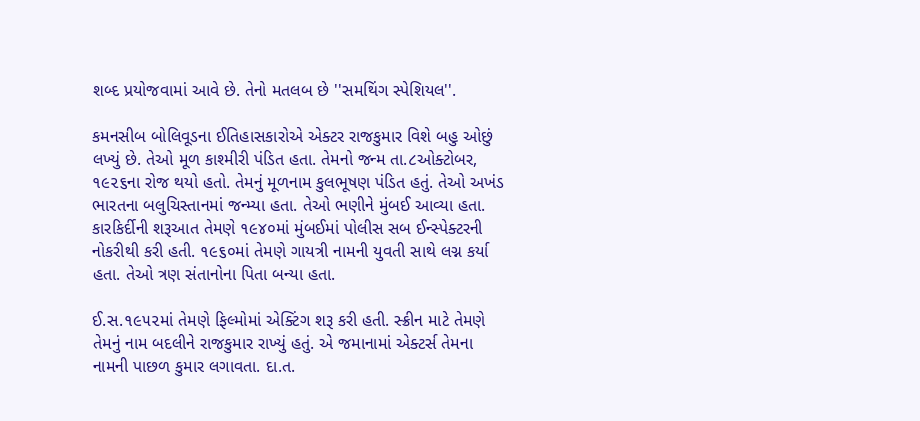શબ્દ પ્રયોજવામાં આવે છે. તેનો મતલબ છે ''સમથિંગ સ્પેશિયલ''.

કમનસીબ બોલિવૂડના ઈતિહાસકારોએ એક્ટર રાજકુમાર વિશે બહુ ઓછું લખ્યું છે. તેઓ મૂળ કાશ્મીરી પંડિત હતા. તેમનો જન્મ તા.૮ઓક્ટોબર, ૧૯૨૬ના રોજ થયો હતો. તેમનું મૂળનામ કુલભૂષણ પંડિત હતું. તેઓ અખંડ ભારતના બલુચિસ્તાનમાં જન્મ્યા હતા. તેઓ ભણીને મુંબઈ આવ્યા હતા. કારકિર્દીની શરૂઆત તેમણે ૧૯૪૦માં મુંબઈમાં પોલીસ સબ ઈન્સ્પેક્ટરની નોકરીથી કરી હતી. ૧૯૬૦માં તેમણે ગાયત્રી નામની યુવતી સાથે લગ્ન કર્યા હતા. તેઓ ત્રણ સંતાનોના પિતા બન્યા હતા.

ઈ.સ.૧૯૫૨માં તેમણે ફિલ્મોમાં એક્ટિંગ શરૂ કરી હતી. સ્ક્રીન માટે તેમણે તેમનું નામ બદલીને રાજકુમાર રાખ્યું હતું. એ જમાનામાં એક્ટર્સ તેમના નામની પાછળ કુમાર લગાવતા. દા.ત.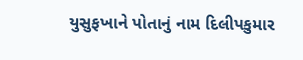યુસુફખાને પોતાનું નામ દિલીપકુમાર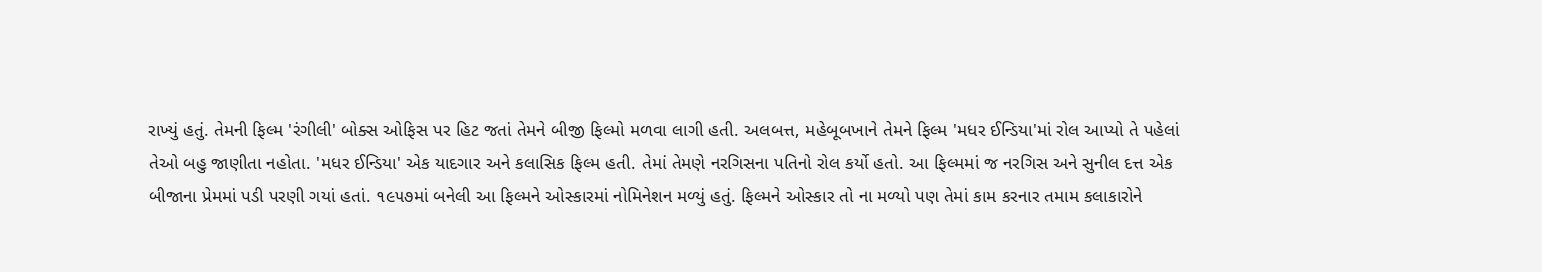રાખ્યું હતું. તેમની ફિલ્મ 'રંગીલી' બોક્સ ઓફિસ પર હિટ જતાં તેમને બીજી ફિલ્મો મળવા લાગી હતી. અલબત્ત, મહેબૂબખાને તેમને ફિલ્મ 'મધર ઈન્ડિયા'માં રોલ આપ્યો તે પહેલાં તેઓ બહુ જાણીતા નહોતા. 'મધર ઈન્ડિયા' એક યાદગાર અને કલાસિક ફિલ્મ હતી. તેમાં તેમણે નરગિસના પતિનો રોલ કર્યો હતો. આ ફિલ્મમાં જ નરગિસ અને સુનીલ દત્ત એક બીજાના પ્રેમમાં પડી પરણી ગયાં હતાં. ૧૯૫૭માં બનેલી આ ફિલ્મને ઓસ્કારમાં નોમિનેશન મળ્યું હતું. ફિલ્મને ઓસ્કાર તો ના મળ્યો પણ તેમાં કામ કરનાર તમામ કલાકારોને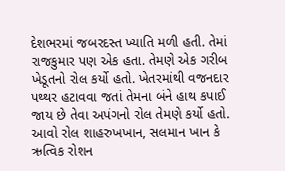દેશભરમાં જબરદસ્ત ખ્યાતિ મળી હતી. તેમાં રાજકુમાર પણ એક હતા. તેમણે એક ગરીબ ખેડૂતનો રોલ કર્યો હતો. ખેતરમાંથી વજનદાર પથ્થર હટાવવા જતાં તેમના બંને હાથ કપાઈ જાય છે તેવા અપંગનો રોલ તેમણે કર્યો હતો. આવો રોલ શાહરુખખાન, સલમાન ખાન કે ઋત્વિક રોશન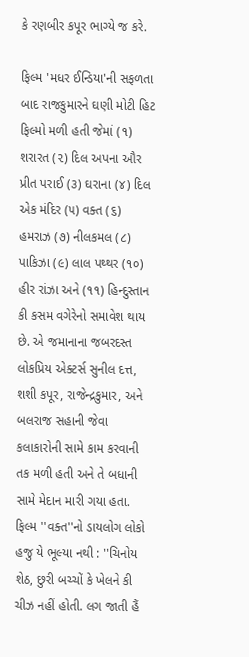કે રણબીર કપૂર ભાગ્યે જ કરે.

ફિલ્મ 'મધર ઈન્ડિયા'ની સફળતા બાદ રાજકુમારને ઘણી મોટી હિટ ફિલ્મો મળી હતી જેમાં (૧) શરારત (૨) દિલ અપના ઔર પ્રીત પરાઈ (૩) ઘરાના (૪) દિલ એક મંદિર (૫) વક્ત (૬) હમરાઝ (૭) નીલકમલ (૮) પાકિઝા (૯) લાલ પથ્થર (૧૦) હીર રાંઝા અને (૧૧) હિન્દુસ્તાન કી કસમ વગેરેનો સમાવેશ થાય છે. એ જમાનાના જબરદસ્ત લોકપ્રિય એક્ટર્સ સુનીલ દત્ત, શશી કપૂર, રાજેન્દ્રકુમાર, અને બલરાજ સહાની જેવા કલાકારોની સામે કામ કરવાની તક મળી હતી અને તે બધાની સામે મેદાન મારી ગયા હતા. ફિલ્મ ''વક્ત''નો ડાયલોગ લોકો હજુ યે ભૂલ્યા નથી : ''ચિનોય શેઠ, છુરી બચ્ચોં કે ખેલને કી ચીઝ નહીં હોતી. લગ જાતી હૈં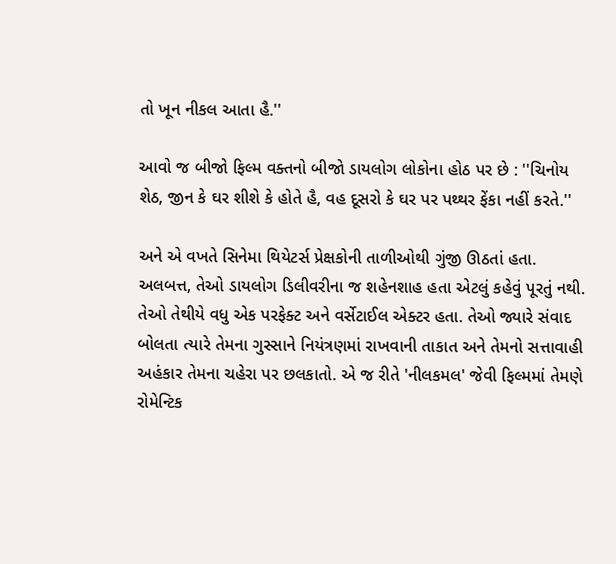તો ખૂન નીકલ આતા હૈ.''

આવો જ બીજો ફિલ્મ વક્તનો બીજો ડાયલોગ લોકોના હોઠ પર છે : ''ચિનોય શેઠ, જીન કે ઘર શીશે કે હોતે હૈ, વહ દૂસરો કે ઘર પર પથ્થર ફેંકા નહીં કરતે.''

અને એ વખતે સિનેમા થિયેટર્સ પ્રેક્ષકોની તાળીઓથી ગુંજી ઊઠતાં હતા. અલબત્ત, તેઓ ડાયલોગ ડિલીવરીના જ શહેનશાહ હતા એટલું કહેવું પૂરતું નથી. તેઓ તેથીયે વધુ એક પરફેક્ટ અને વર્સેટાઈલ એક્ટર હતા. તેઓ જ્યારે સંવાદ બોલતા ત્યારે તેમના ગુસ્સાને નિયંત્રણમાં રાખવાની તાકાત અને તેમનો સત્તાવાહી અહંકાર તેમના ચહેરા પર છલકાતો. એ જ રીતે 'નીલકમલ' જેવી ફિલ્મમાં તેમણે રોમેન્ટિક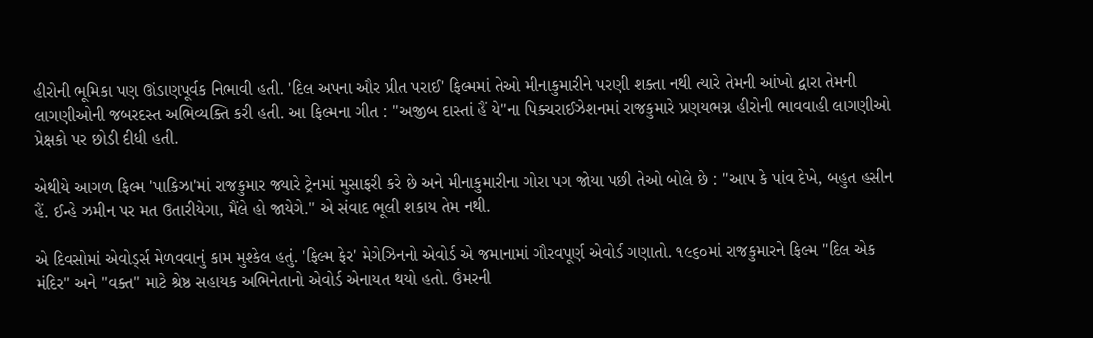હીરોની ભૂમિકા પણ ઊંડાણપૂર્વક નિભાવી હતી. 'દિલ અપના ઔર પ્રીત પરાઈ' ફિલ્મમાં તેઓ મીનાકુમારીને પરણી શક્તા નથી ત્યારે તેમની આંખો દ્વારા તેમની લાગણીઓની જબરદસ્ત અભિવ્યક્તિ કરી હતી. આ ફિલ્મના ગીત : ''અજીબ દાસ્તાં હૈં યે''ના પિક્ચરાઈઝેશનમાં રાજકુમારે પ્રણયભગ્ન હીરોની ભાવવાહી લાગણીઓ પ્રેક્ષકો પર છોડી દીધી હતી.

એથીયે આગળ ફિલ્મ 'પાકિઝા'માં રાજકુમાર જ્યારે ટ્રેનમાં મુસાફરી કરે છે અને મીનાકુમારીના ગોરા પગ જોયા પછી તેઓ બોલે છે : ''આપ કે પાંવ દેખે, બહુત હસીન હૈં. ઈન્હે ઝમીન પર મત ઉતારીયેગા, મૈંલે હો જાયેગે.'' એ સંવાદ ભૂલી શકાય તેમ નથી.

એ દિવસોમાં એવોર્ડ્સ મેળવવાનું કામ મુશ્કેલ હતું. 'ફિલ્મ ફેર' મેગેઝિનનો એવોર્ડ એ જમાનામાં ગૌરવપૂર્ણ એવોર્ડ ગણાતો. ૧૯૬૦માં રાજકુમારને ફિલ્મ ''દિલ એક મંદિર'' અને ''વક્ત'' માટે શ્રેષ્ઠ સહાયક અભિનેતાનો એવોર્ડ એનાયત થયો હતો. ઉંમરની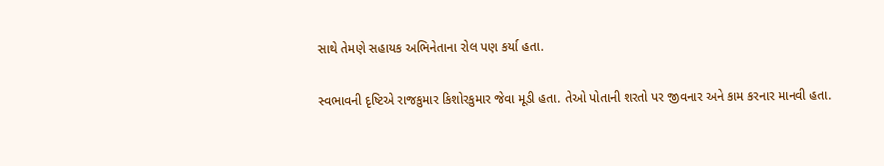સાથે તેમણે સહાયક અભિનેતાના રોલ પણ કર્યા હતા.

સ્વભાવની દૃષ્ટિએ રાજકુમાર કિશોરકુમાર જેવા મૂડી હતા. તેઓ પોતાની શરતો પર જીવનાર અને કામ કરનાર માનવી હતા.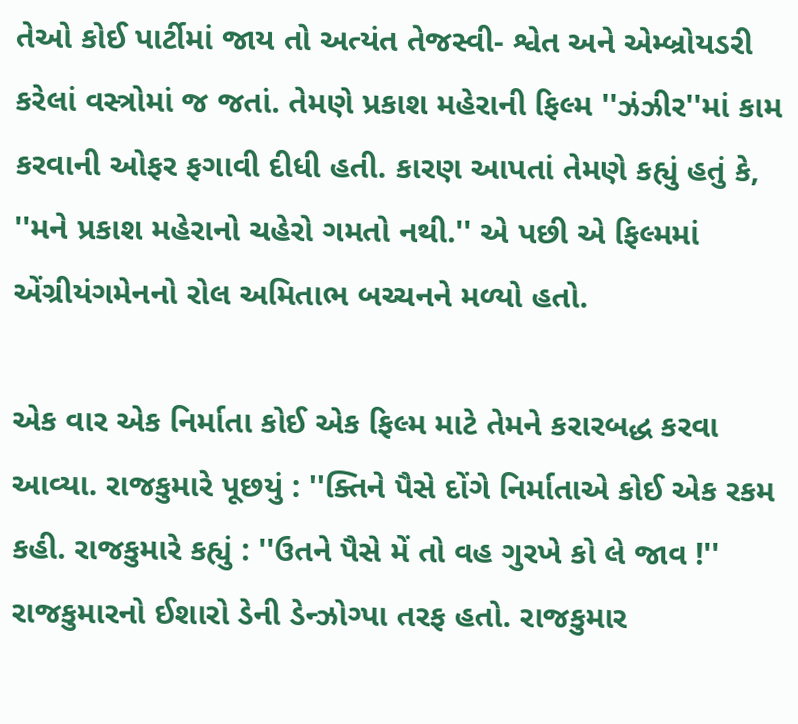તેઓ કોઈ પાર્ટીમાં જાય તો અત્યંત તેજસ્વી- શ્વેત અને એમ્બ્રોયડરી કરેલાં વસ્ત્રોમાં જ જતાં. તેમણે પ્રકાશ મહેરાની ફિલ્મ ''ઝંઝીર''માં કામ કરવાની ઓફર ફગાવી દીધી હતી. કારણ આપતાં તેમણે કહ્યું હતું કે, ''મને પ્રકાશ મહેરાનો ચહેરો ગમતો નથી.'' એ પછી એ ફિલ્મમાં એંગ્રીયંગમેનનો રોલ અમિતાભ બચ્ચનને મળ્યો હતો.

એક વાર એક નિર્માતા કોઈ એક ફિલ્મ માટે તેમને કરારબદ્ધ કરવા આવ્યા. રાજકુમારે પૂછયું : ''ક્તિને પૈસે દોંગે નિર્માતાએ કોઈ એક રકમ કહી. રાજકુમારે કહ્યું : ''ઉતને પૈસે મેં તો વહ ગુરખે કો લે જાવ !'' રાજકુમારનો ઈશારો ડેની ડેન્ઝોગ્પા તરફ હતો. રાજકુમાર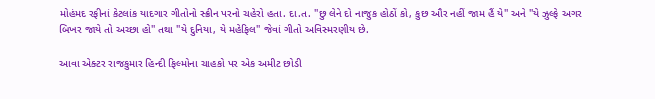મોહંમદ રફીનાં કેટલાંક યાદગાર ગીતોનો સ્ક્રીન પરનો ચહેરો હતા. દા.ત. ''છુ લેને દો નાજુક હોઠોં કો, કુછ ઔર નહીં જામ હૈં યે'' અને ''યે ઝુલ્ફે અગર બિખર જાયે તો અચ્છા હો'' તથા ''યે દુનિયા, યે મહેફિલ'' જેવાં ગીતો અવિસ્મરણીય છે.

આવા એક્ટર રાજકુમાર હિન્દી ફિલ્મોના ચાહકો પર એક અમીટ છોડી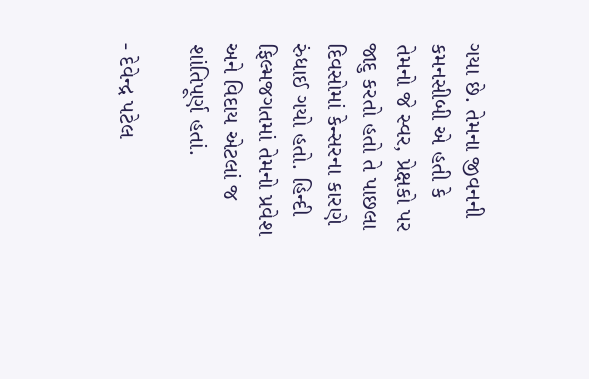ગયા છે. તેમના જીવનની કમનસીબી એ હતી કે તેમનો જે સ્વર, પ્રેક્ષકો પર જાદુ કરતો હતો તે પાછલા દિવસોમાં કેન્સરના કારણે રુંધાઈ ગયો હતો. હિન્દી ફિલ્મજગતમાં તેમનો પ્રવેશ અને વિદાય એટલાં જ શાંતિપૂર્ણ હતાં.

- દેવેન્દ્ર પટેલ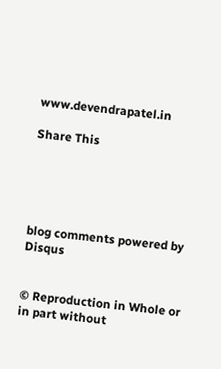www.devendrapatel.in

Share This





blog comments powered by Disqus


© Reproduction in Whole or in part without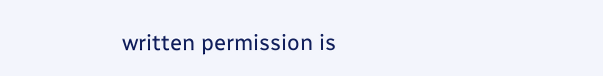written permission is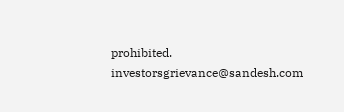prohibited.
investorsgrievance@sandesh.com